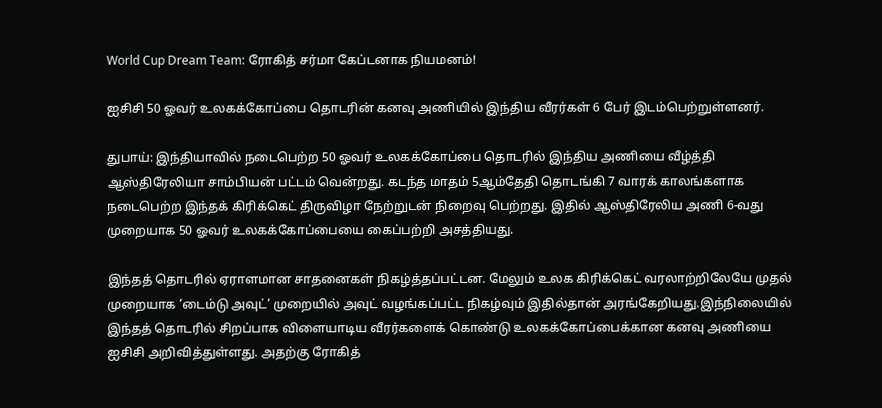World Cup Dream Team: ரோகித் சர்மா கேப்டனாக நியமனம்!

ஐசிசி 50 ஓவர் உலகக்கோப்பை தொடரின் கனவு அணியில் இந்திய வீரர்கள் 6 பேர் இடம்பெற்றுள்ளனர்.

துபாய்: இந்தியாவில் நடைபெற்ற 50 ஓவர் உலகக்கோப்பை தொடரில் இந்திய அணியை வீழ்த்தி ஆஸ்திரேலியா சாம்பியன் பட்டம் வென்றது. கடந்த மாதம் 5ஆம்தேதி தொடங்கி 7 வாரக் காலங்களாக நடைபெற்ற இந்தக் கிரிக்கெட் திருவிழா நேற்றுடன் நிறைவு பெற்றது. இதில் ஆஸ்திரேலிய அணி 6-வது முறையாக 50 ஓவர் உலகக்கோப்பையை கைப்பற்றி அசத்தியது.

இந்தத் தொடரில் ஏராளமான சாதனைகள் நிகழ்த்தப்பட்டன. மேலும் உலக கிரிக்கெட் வரலாற்றிலேயே முதல் முறையாக ‘டைம்டு அவுட்’ முறையில் அவுட் வழங்கப்பட்ட நிகழ்வும் இதில்தான் அரங்கேறியது.இந்நிலையில் இந்தத் தொடரில் சிறப்பாக விளையாடிய வீரர்களைக் கொண்டு உலகக்கோப்பைக்கான கனவு அணியை ஐசிசி அறிவித்துள்ளது. அதற்கு ரோகித்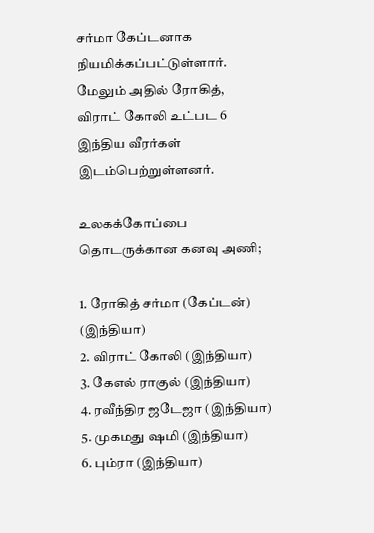சர்மா கேப்டனாக நியமிக்கப்பட்டுள்ளார். மேலும் அதில் ரோகித், விராட் கோலி உட்பட 6 இந்திய வீரர்கள் இடம்பெற்றுள்ளனர்.

உலகக்கோப்பை தொடருக்கான கனவு அணி;

1. ரோகித் சர்மா (கேப்டன்) (இந்தியா)
2. விராட் கோலி (இந்தியா)
3. கேஎல் ராகுல் (இந்தியா)
4. ரவீந்திர ஜடேஜா (இந்தியா)
5. முகமது ஷமி (இந்தியா)
6. பும்ரா (இந்தியா)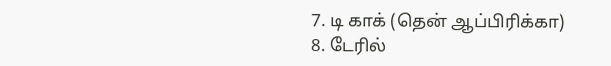7. டி காக் (தென் ஆப்பிரிக்கா)
8. டேரில்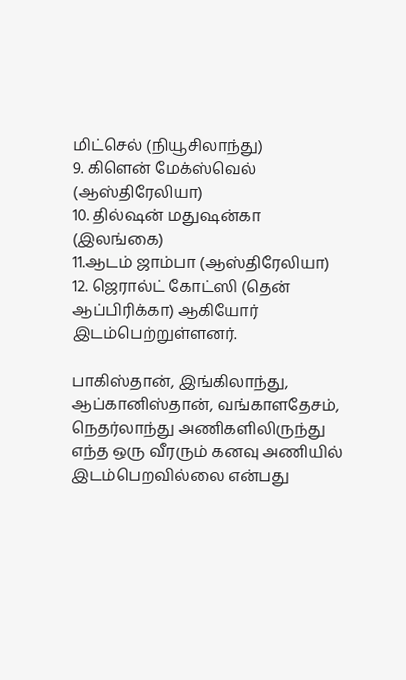மிட்செல் (நியூசிலாந்து)
9. கிளென் மேக்ஸ்வெல் (ஆஸ்திரேலியா)
10. தில்ஷன் மதுஷன்கா (இலங்கை)
11.ஆடம் ஜாம்பா (ஆஸ்திரேலியா)
12. ஜெரால்ட் கோட்ஸி (தென் ஆப்பிரிக்கா) ஆகியோர் இடம்பெற்றுள்ளனர்.

பாகிஸ்தான், இங்கிலாந்து, ஆப்கானிஸ்தான், வங்காளதேசம், நெதர்லாந்து அணிகளிலிருந்து எந்த ஒரு வீரரும் கனவு அணியில் இடம்பெறவில்லை என்பது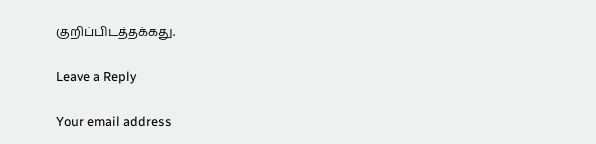குறிப்பிடத்தக்கது.

Leave a Reply

Your email address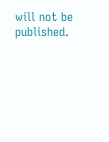will not be published.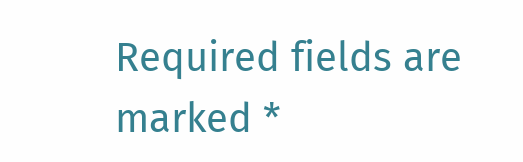Required fields are marked *